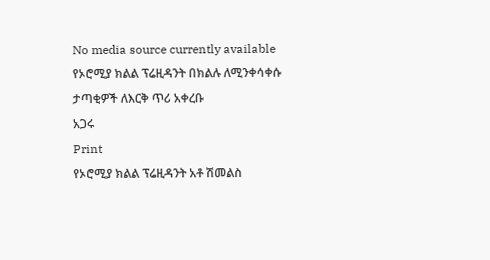No media source currently available
የኦሮሚያ ክልል ፕሬዚዳንት በክልሉ ለሚንቀሳቀሱ ታጣቂዎች ለእርቅ ጥሪ አቀረቡ
አጋሩ
Print
የኦሮሚያ ክልል ፕሬዚዳንት አቶ ሽመልስ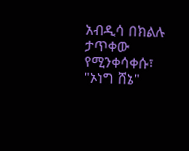አብዲሳ በክልሉ ታጥቀው የሚንቀሳቀሱ፣ "ኦነግ ሸኔ"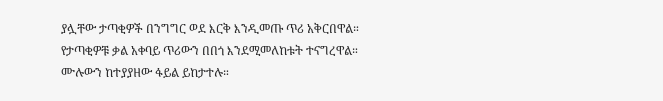ያሏቸው ታጣቂዎች በንግግር ወደ እርቅ እንዲመጡ ጥሪ አቅርበዋል።
የታጣቂዎቹ ቃል አቀባይ ጥሪውን በበጎ እንደሚመለከቱት ተናግረዋል።
ሙሉውን ከተያያዘው ፋይል ይከታተሉ።